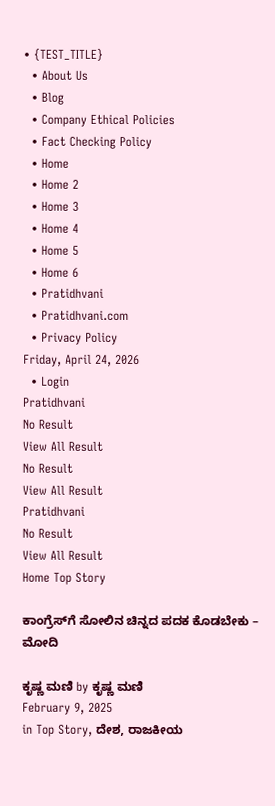• {TEST_TITLE}
  • About Us
  • Blog
  • Company Ethical Policies
  • Fact Checking Policy
  • Home
  • Home 2
  • Home 3
  • Home 4
  • Home 5
  • Home 6
  • Pratidhvani
  • Pratidhvani.com
  • Privacy Policy
Friday, April 24, 2026
  • Login
Pratidhvani
No Result
View All Result
No Result
View All Result
Pratidhvani
No Result
View All Result
Home Top Story

ಕಾಂಗ್ರೆಸ್‌ಗೆ ಸೋಲಿನ ಚಿನ್ನದ ಪದಕ ಕೊಡಬೇಕು – ಮೋದಿ

ಕೃಷ್ಣ ಮಣಿ by ಕೃಷ್ಣ ಮಣಿ
February 9, 2025
in Top Story, ದೇಶ, ರಾಜಕೀಯ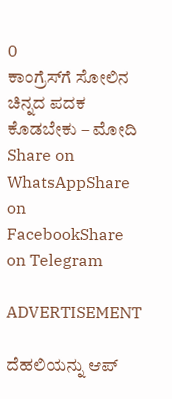0
ಕಾಂಗ್ರೆಸ್‌ಗೆ ಸೋಲಿನ ಚಿನ್ನದ ಪದಕ ಕೊಡಬೇಕು – ಮೋದಿ
Share on WhatsAppShare on FacebookShare on Telegram

ADVERTISEMENT

ದೆಹಲಿಯನ್ನು ಆಪ್‌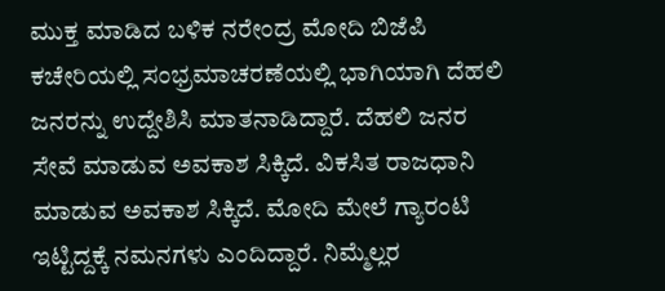ಮುಕ್ತ ಮಾಡಿದ ಬಳಿಕ ನರೇಂದ್ರ ಮೋದಿ ಬಿಜೆಪಿ ಕಚೇರಿಯಲ್ಲಿ ಸಂಭ್ರಮಾಚರಣೆಯಲ್ಲಿ ಭಾಗಿಯಾಗಿ ದೆಹಲಿ ಜನರನ್ನು ಉದ್ದೇಶಿಸಿ ಮಾತನಾಡಿದ್ದಾರೆ. ದೆಹಲಿ ಜನರ ಸೇವೆ ಮಾಡುವ ಅವಕಾಶ ಸಿಕ್ಕಿದೆ. ವಿಕಸಿತ ರಾಜಧಾನಿ ಮಾಡುವ ಅವಕಾಶ ಸಿಕ್ಕಿದೆ. ಮೋದಿ ಮೇಲೆ ಗ್ಯಾರಂಟಿ ಇಟ್ಟಿದ್ದಕ್ಕೆ ನಮನಗಳು ಎಂದಿದ್ದಾರೆ. ನಿಮ್ಮೆಲ್ಲರ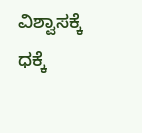ವಿಶ್ವಾಸಕ್ಕೆ ಧಕ್ಕೆ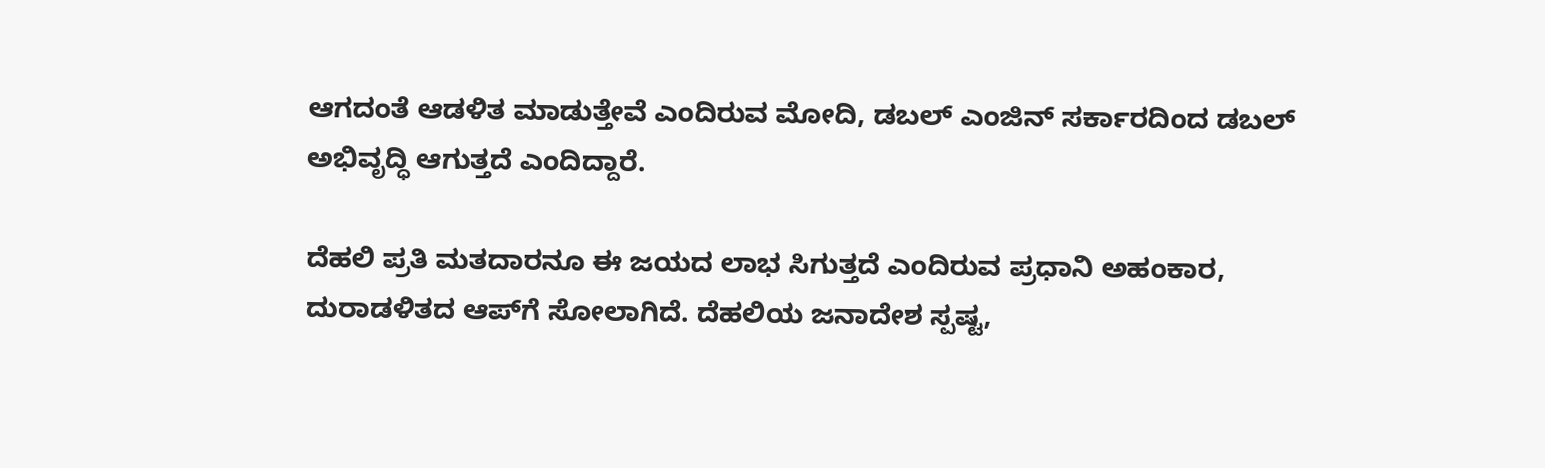ಆಗದಂತೆ ಆಡಳಿತ ಮಾಡುತ್ತೇವೆ ಎಂದಿರುವ ಮೋದಿ, ಡಬಲ್ ಎಂಜಿನ್ ಸರ್ಕಾರದಿಂದ ಡಬಲ್ ಅಭಿವೃದ್ಧಿ ಆಗುತ್ತದೆ ಎಂದಿದ್ದಾರೆ.

ದೆಹಲಿ ಪ್ರತಿ ಮತದಾರನೂ ಈ ಜಯದ ಲಾಭ ಸಿಗುತ್ತದೆ ಎಂದಿರುವ ಪ್ರಧಾನಿ ಅಹಂಕಾರ, ದುರಾಡಳಿತದ ಆಪ್‌ಗೆ ಸೋಲಾಗಿದೆ. ದೆಹಲಿಯ ಜನಾದೇಶ ಸ್ಪಷ್ಟ,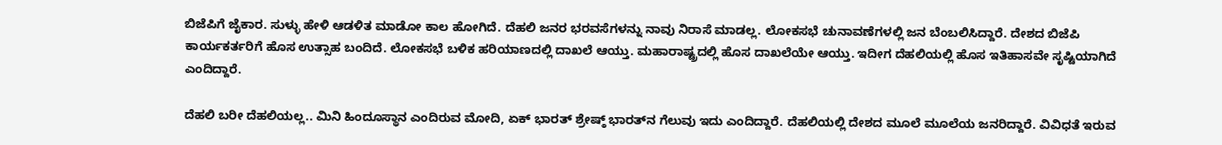ಬಿಜೆಪಿಗೆ ಜೈಕಾರ. ಸುಳ್ಳು ಹೇಳಿ ಆಡಳಿತ ಮಾಡೋ ಕಾಲ ಹೋಗಿದೆ. ದೆಹಲಿ ಜನರ ಭರವಸೆಗಳನ್ನು ನಾವು ನಿರಾಸೆ ಮಾಡಲ್ಲ. ಲೋಕಸಭೆ ಚುನಾವಣೆಗಳಲ್ಲಿ ಜನ ಬೆಂಬಲಿಸಿದ್ದಾರೆ. ದೇಶದ ಬಿಜೆಪಿ ಕಾರ್ಯಕರ್ತರಿಗೆ ಹೊಸ ಉತ್ಸಾಹ ಬಂದಿದೆ. ಲೋಕಸಭೆ ಬಳಿಕ ಹರಿಯಾಣದಲ್ಲಿ ದಾಖಲೆ ಆಯ್ತು. ಮಹಾರಾಷ್ಟ್ರದಲ್ಲಿ ಹೊಸ ದಾಖಲೆಯೇ ಆಯ್ತು. ಇದೀಗ ದೆಹಲಿಯಲ್ಲಿ ಹೊಸ ಇತಿಹಾಸವೇ ಸೃಷ್ಟಿಯಾಗಿದೆ ಎಂದಿದ್ದಾರೆ.

ದೆಹಲಿ ಬರೀ ದೆಹಲಿಯಲ್ಲ.. ಮಿನಿ ಹಿಂದೂಸ್ಥಾನ ಎಂದಿರುವ ಮೋದಿ, ಏಕ್‌ ಭಾರತ್‌ ಶ್ರೇಷ್ಠ್‌ ಭಾರತ್‌ನ ಗೆಲುವು ಇದು ಎಂದಿದ್ದಾರೆ. ದೆಹಲಿಯಲ್ಲಿ ದೇಶದ ಮೂಲೆ ಮೂಲೆಯ ಜನರಿದ್ದಾರೆ. ವಿವಿಧತೆ ಇರುವ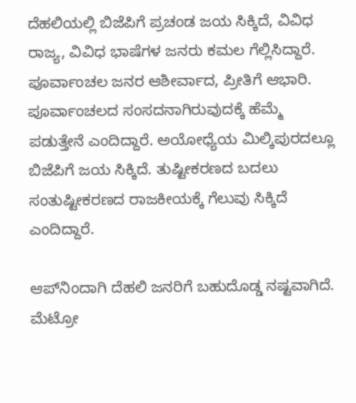ದೆಹಲಿಯಲ್ಲಿ ಬಿಜೆಪಿಗೆ ಪ್ರಚಂಡ ಜಯ ಸಿಕ್ಕಿದೆ, ವಿವಿಧ ರಾಜ್ಯ, ವಿವಿಧ ಭಾಷೆಗಳ ಜನರು ಕಮಲ ಗೆಲ್ಲಿಸಿದ್ದಾರೆ. ಪೂರ್ವಾಂಚಲ ಜನರ ಆಶೀರ್ವಾದ, ಪ್ರೀತಿಗೆ ಆಭಾರಿ. ಪೂರ್ವಾಂಚಲದ ಸಂಸದನಾಗಿರುವುದಕ್ಕೆ ಹೆಮ್ಮೆ ಪಡುತ್ತೇನೆ ಎಂದಿದ್ದಾರೆ. ಅಯೋಧ್ಯೆಯ ಮಿಲ್ಕಿಪುರದಲ್ಲೂ ಬಿಜೆಪಿಗೆ ಜಯ ಸಿಕ್ಕಿದೆ. ತುಷ್ಟೀಕರಣದ ಬದಲು ಸಂತುಷ್ಟೀಕರಣದ ರಾಜಕೀಯಕ್ಕೆ ಗೆಲುವು ಸಿಕ್ಕಿದೆ ಎಂದಿದ್ದಾರೆ.

ಆಪ್‌ನಿಂದಾಗಿ ದೆಹಲಿ ಜನರಿಗೆ ಬಹುದೊಡ್ಡ ನಷ್ಟವಾಗಿದೆ. ಮೆಟ್ರೋ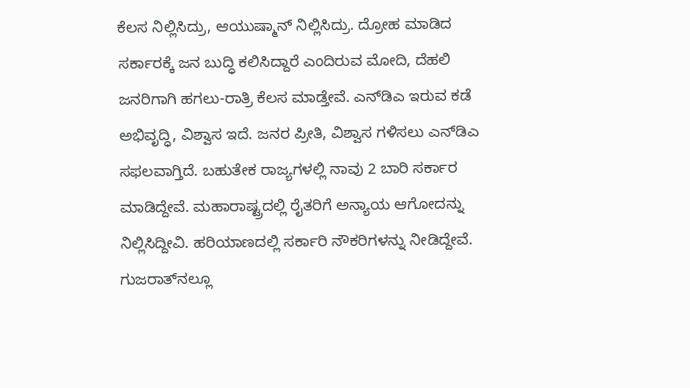ಕೆಲಸ ನಿಲ್ಲಿಸಿದ್ರು, ಆಯುಷ್ಮಾನ್‌ ನಿಲ್ಲಿಸಿದ್ರು. ದ್ರೋಹ ಮಾಡಿದ ಸರ್ಕಾರಕ್ಕೆ ಜನ ಬುದ್ಧಿ ಕಲಿಸಿದ್ದಾರೆ ಎಂದಿರುವ ಮೋದಿ, ದೆಹಲಿ ಜನರಿಗಾಗಿ ಹಗಲು-ರಾತ್ರಿ ಕೆಲಸ ಮಾಡ್ತೇವೆ. ಎನ್‌ಡಿಎ ಇರುವ ಕಡೆ ಅಭಿವೃದ್ಧಿ, ವಿಶ್ವಾಸ ಇದೆ. ಜನರ ಪ್ರೀತಿ, ವಿಶ್ವಾಸ ಗಳಿಸಲು ಎನ್‌ಡಿಎ ಸಫಲವಾಗ್ತಿದೆ. ಬಹುತೇಕ ರಾಜ್ಯಗಳಲ್ಲಿ ನಾವು 2 ಬಾರಿ ಸರ್ಕಾರ ಮಾಡಿದ್ದೇವೆ. ಮಹಾರಾಷ್ಟ್ರದಲ್ಲಿ ರೈತರಿಗೆ ಅನ್ಯಾಯ ಆಗೋದನ್ನು ನಿಲ್ಲಿಸಿದ್ದೀವಿ. ಹರಿಯಾಣದಲ್ಲಿ ಸರ್ಕಾರಿ ನೌಕರಿಗಳನ್ನು ನೀಡಿದ್ದೇವೆ. ಗುಜರಾತ್‌ನಲ್ಲೂ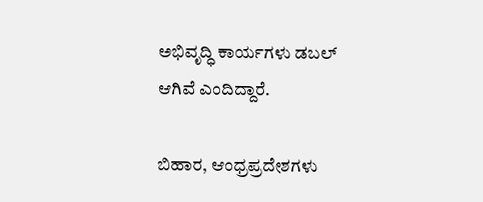ಅಭಿವೃದ್ಧಿ ಕಾರ್ಯಗಳು ಡಬಲ್ ಆಗಿವೆ ಎಂದಿದ್ದಾರೆ.

ಬಿಹಾರ, ಆಂಧ್ರಪ್ರದೇಶಗಳು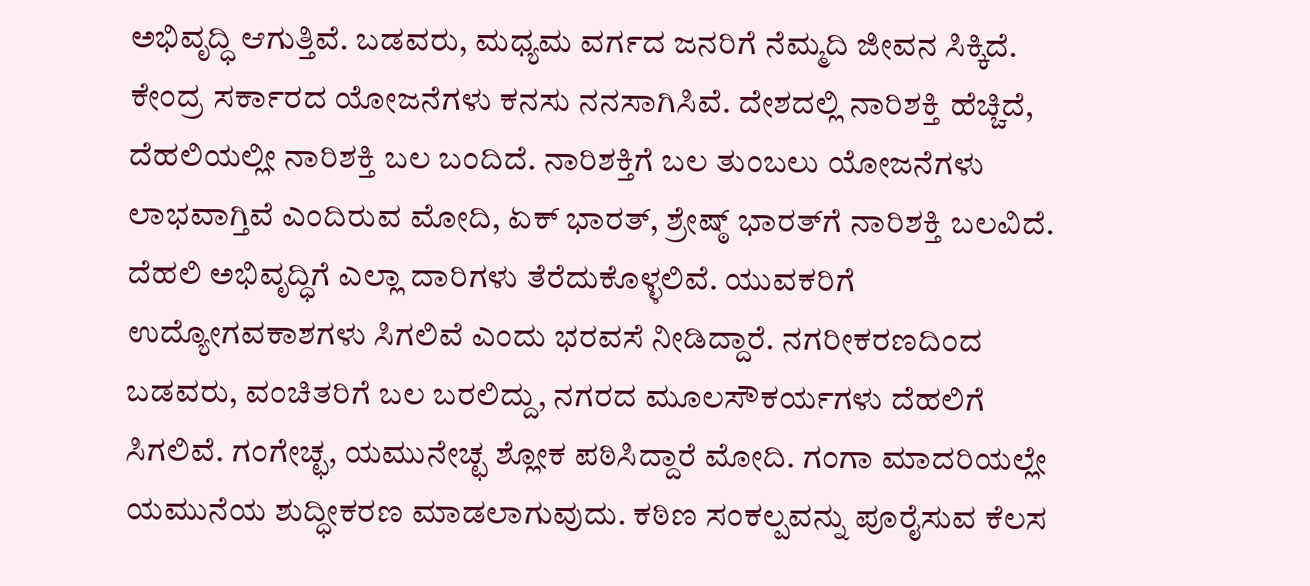ಅಭಿವೃದ್ಧಿ ಆಗುತ್ತಿವೆ. ಬಡವರು, ಮಧ್ಯಮ ವರ್ಗದ ಜನರಿಗೆ ನೆಮ್ಮದಿ ಜೀವನ ಸಿಕ್ಕಿದೆ. ಕೇಂದ್ರ ಸರ್ಕಾರದ ಯೋಜನೆಗಳು ಕನಸು ನನಸಾಗಿಸಿವೆ. ದೇಶದಲ್ಲಿ ನಾರಿಶಕ್ತಿ ಹೆಚ್ಚಿದೆ, ದೆಹಲಿಯಲ್ಲೀ ನಾರಿಶಕ್ತಿ ಬಲ ಬಂದಿದೆ. ನಾರಿಶಕ್ತಿಗೆ ಬಲ ತುಂಬಲು ಯೋಜನೆಗಳು ಲಾಭವಾಗ್ತಿವೆ ಎಂದಿರುವ ಮೋದಿ, ಏಕ್ ಭಾರತ್‌, ಶ್ರೇಷ್ಠ್‌ ಭಾರತ್‌ಗೆ ನಾರಿಶಕ್ತಿ ಬಲವಿದೆ. ದೆಹಲಿ ಅಭಿವೃದ್ಧಿಗೆ ಎಲ್ಲಾ ದಾರಿಗಳು ತೆರೆದುಕೊಳ್ಳಲಿವೆ. ಯುವಕರಿಗೆ ಉದ್ಯೋಗವಕಾಶಗಳು ಸಿಗಲಿವೆ ಎಂದು ಭರವಸೆ ನೀಡಿದ್ದಾರೆ. ನಗರೀಕರಣದಿಂದ ಬಡವರು, ವಂಚಿತರಿಗೆ ಬಲ ಬರಲಿದ್ದು, ನಗರದ ಮೂಲಸೌಕರ್ಯಗಳು ದೆಹಲಿಗೆ ಸಿಗಲಿವೆ. ಗಂಗೇಚ್ಛ, ಯಮುನೇಚ್ಛ ಶ್ಲೋಕ ಪಠಿಸಿದ್ದಾರೆ ಮೋದಿ. ಗಂಗಾ ಮಾದರಿಯಲ್ಲೇ ಯಮುನೆಯ ಶುದ್ಧೀಕರಣ ಮಾಡಲಾಗುವುದು. ಕಠಿಣ ಸಂಕಲ್ಪವನ್ನು ಪೂರೈಸುವ ಕೆಲಸ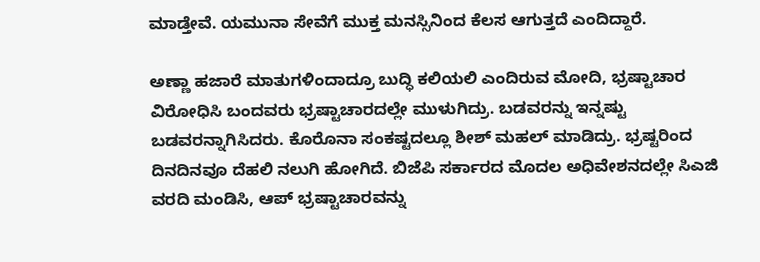ಮಾಡ್ತೇವೆ. ಯಮುನಾ ಸೇವೆಗೆ ಮುಕ್ತ ಮನಸ್ಸಿನಿಂದ ಕೆಲಸ ಆಗುತ್ತದೆ ಎಂದಿದ್ದಾರೆ.

ಅಣ್ಣಾ ಹಜಾರೆ ಮಾತುಗಳಿಂದಾದ್ರೂ ಬುದ್ಧಿ ಕಲಿಯಲಿ ಎಂದಿರುವ ಮೋದಿ, ಭ್ರಷ್ಟಾಚಾರ ವಿರೋಧಿಸಿ ಬಂದವರು ಭ್ರಷ್ಟಾಚಾರದಲ್ಲೇ ಮುಳುಗಿದ್ರು. ಬಡವರನ್ನು ಇನ್ನಷ್ಟು ಬಡವರನ್ನಾಗಿಸಿದರು. ಕೊರೊನಾ ಸಂಕಷ್ಟದಲ್ಲೂ ಶೀಶ್‌ ಮಹಲ್ ಮಾಡಿದ್ರು. ಭ್ರಷ್ಟರಿಂದ ದಿನದಿನವೂ ದೆಹಲಿ ನಲುಗಿ ಹೋಗಿದೆ. ಬಿಜೆಪಿ ಸರ್ಕಾರದ ಮೊದಲ ಅಧಿವೇಶನದಲ್ಲೇ ಸಿಎಜಿ ವರದಿ ಮಂಡಿಸಿ, ಆಪ್ ಭ್ರಷ್ಟಾಚಾರವನ್ನು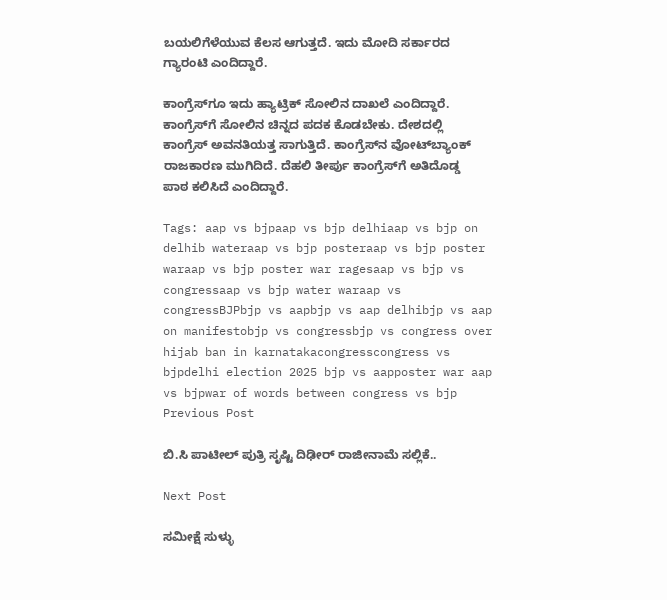ಬಯಲಿಗೆಳೆಯುವ ಕೆಲಸ ಆಗುತ್ತದೆ. ಇದು ಮೋದಿ ಸರ್ಕಾರದ ಗ್ಯಾರಂಟಿ ಎಂದಿದ್ದಾರೆ.

ಕಾಂಗ್ರೆಸ್‌‌ಗೂ ಇದು ಹ್ಯಾಟ್ರಿಕ್‌ ಸೋಲಿನ ದಾಖಲೆ ಎಂದಿದ್ದಾರೆ. ಕಾಂಗ್ರೆಸ್‌‌ಗೆ ಸೋಲಿನ ಚಿನ್ನದ ಪದಕ ಕೊಡಬೇಕು. ದೇಶದಲ್ಲಿ ಕಾಂಗ್ರೆಸ್ ಅವನತಿಯತ್ತ ಸಾಗುತ್ತಿದೆ. ಕಾಂಗ್ರೆಸ್‌ನ ವೋಟ್‌ಬ್ಯಾಂಕ್‌ ರಾಜಕಾರಣ ಮುಗಿದಿದೆ. ದೆಹಲಿ ತೀರ್ಪು ಕಾಂಗ್ರೆಸ್‌‌ಗೆ ಅತಿದೊಡ್ಡ ಪಾಠ ಕಲಿಸಿದೆ ಎಂದಿದ್ದಾರೆ.

Tags: aap vs bjpaap vs bjp delhiaap vs bjp on delhib wateraap vs bjp posteraap vs bjp poster waraap vs bjp poster war ragesaap vs bjp vs congressaap vs bjp water waraap vs congressBJPbjp vs aapbjp vs aap delhibjp vs aap on manifestobjp vs congressbjp vs congress over hijab ban in karnatakacongresscongress vs bjpdelhi election 2025 bjp vs aapposter war aap vs bjpwar of words between congress vs bjp
Previous Post

ಬಿ.ಸಿ ಪಾಟೀಲ್‌ ಪುತ್ರಿ ಸೃಷ್ಟಿ ದಿಢೀರ್‌ ರಾಜೀನಾಮೆ ಸಲ್ಲಿಕೆ..

Next Post

ಸಮೀಕ್ಷೆ ಸುಳ್ಳು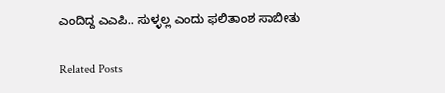ಎಂದಿದ್ದ ಎಎಪಿ.. ಸುಳ್ಳಲ್ಲ ಎಂದು ಫಲಿತಾಂಶ ಸಾಬೀತು

Related Posts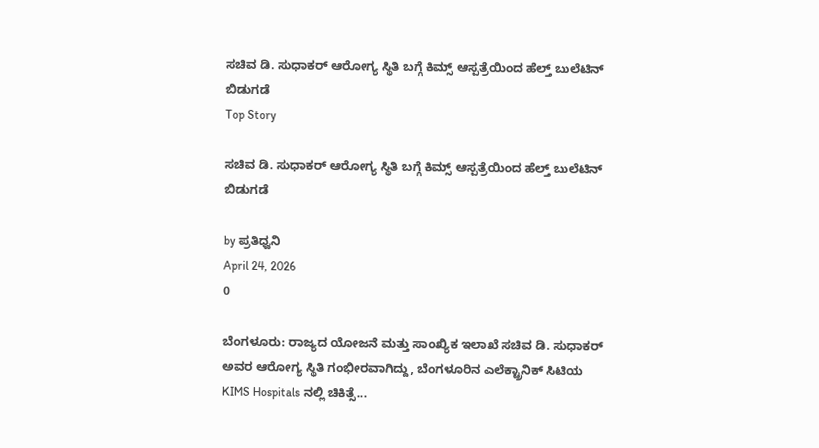ಸಚಿವ ಡಿ. ಸುಧಾಕರ್ ಆರೋಗ್ಯ ಸ್ಥಿತಿ ಬಗ್ಗೆ ಕಿಮ್ಸ್ ಆಸ್ಪತ್ರೆಯಿಂದ ಹೆಲ್ತ್ ಬುಲೆಟಿನ್ ಬಿಡುಗಡೆ
Top Story

ಸಚಿವ ಡಿ. ಸುಧಾಕರ್ ಆರೋಗ್ಯ ಸ್ಥಿತಿ ಬಗ್ಗೆ ಕಿಮ್ಸ್ ಆಸ್ಪತ್ರೆಯಿಂದ ಹೆಲ್ತ್ ಬುಲೆಟಿನ್ ಬಿಡುಗಡೆ

by ಪ್ರತಿಧ್ವನಿ
April 24, 2026
0

ಬೆಂಗಳೂರು: ರಾಜ್ಯದ ಯೋಜನೆ ಮತ್ತು ಸಾಂಖ್ಯಿಕ ಇಲಾಖೆ ಸಚಿವ ಡಿ. ಸುಧಾಕರ್ ಅವರ ಆರೋಗ್ಯ ಸ್ಥಿತಿ ಗಂಭೀರವಾಗಿದ್ದು, ಬೆಂಗಳೂರಿನ ಎಲೆಕ್ಟ್ರಾನಿಕ್ ಸಿಟಿಯ KIMS Hospitals ನಲ್ಲಿ ಚಿಕಿತ್ಸೆ...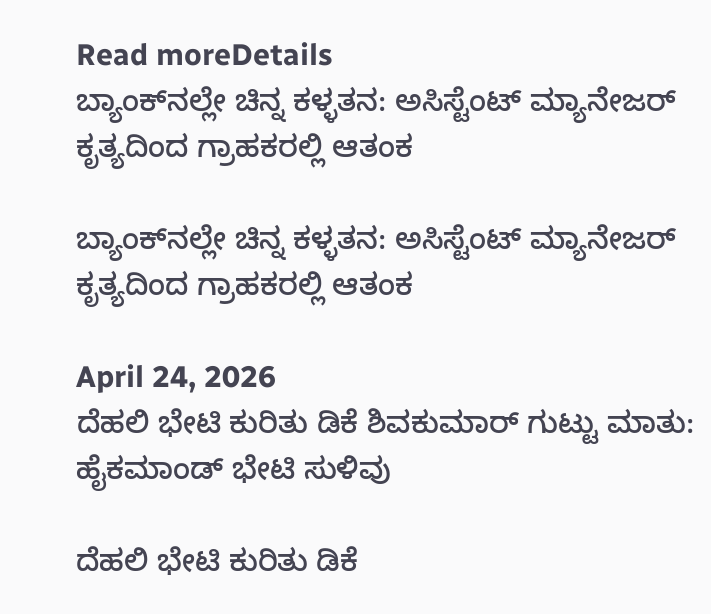Read moreDetails
ಬ್ಯಾಂಕ್‌ನಲ್ಲೇ ಚಿನ್ನ ಕಳ್ಳತನ: ಅಸಿಸ್ಟೆಂಟ್ ಮ್ಯಾನೇಜರ್ ಕೃತ್ಯದಿಂದ ಗ್ರಾಹಕರಲ್ಲಿ ಆತಂಕ

ಬ್ಯಾಂಕ್‌ನಲ್ಲೇ ಚಿನ್ನ ಕಳ್ಳತನ: ಅಸಿಸ್ಟೆಂಟ್ ಮ್ಯಾನೇಜರ್ ಕೃತ್ಯದಿಂದ ಗ್ರಾಹಕರಲ್ಲಿ ಆತಂಕ

April 24, 2026
ದೆಹಲಿ ಭೇಟಿ ಕುರಿತು ಡಿಕೆ ಶಿವಕುಮಾರ್ ಗುಟ್ಟು ಮಾತು: ಹೈಕಮಾಂಡ್ ಭೇಟಿ ಸುಳಿವು

ದೆಹಲಿ ಭೇಟಿ ಕುರಿತು ಡಿಕೆ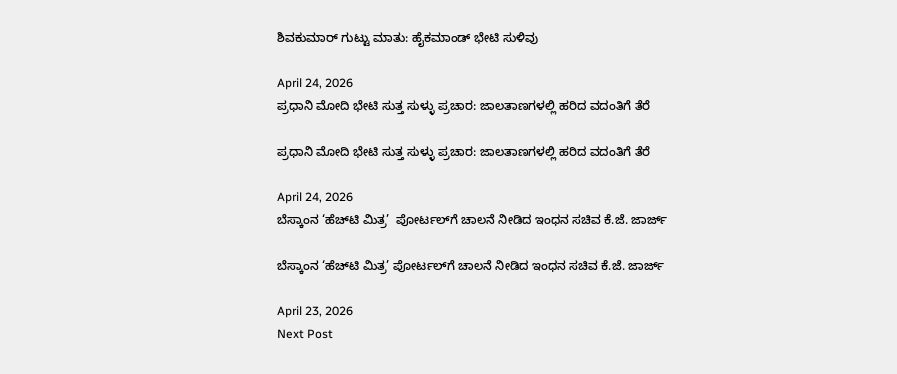ಶಿವಕುಮಾರ್ ಗುಟ್ಟು ಮಾತು: ಹೈಕಮಾಂಡ್ ಭೇಟಿ ಸುಳಿವು

April 24, 2026
ಪ್ರಧಾನಿ ಮೋದಿ ಭೇಟಿ ಸುತ್ತ ಸುಳ್ಳು ಪ್ರಚಾರ: ಜಾಲತಾಣಗಳಲ್ಲಿ ಹರಿದ ವದಂತಿಗೆ ತೆರೆ

ಪ್ರಧಾನಿ ಮೋದಿ ಭೇಟಿ ಸುತ್ತ ಸುಳ್ಳು ಪ್ರಚಾರ: ಜಾಲತಾಣಗಳಲ್ಲಿ ಹರಿದ ವದಂತಿಗೆ ತೆರೆ

April 24, 2026
ಬೆಸ್ಕಾಂನ ‘ಹೆಚ್‌ಟಿ ಮಿತ್ರ’  ಪೋರ್ಟಲ್‌ಗೆ ಚಾಲನೆ ನೀಡಿದ ಇಂಧನ ಸಚಿವ ಕೆ.ಜೆ. ಜಾರ್ಜ್

ಬೆಸ್ಕಾಂನ ‘ಹೆಚ್‌ಟಿ ಮಿತ್ರ’ ಪೋರ್ಟಲ್‌ಗೆ ಚಾಲನೆ ನೀಡಿದ ಇಂಧನ ಸಚಿವ ಕೆ.ಜೆ. ಜಾರ್ಜ್

April 23, 2026
Next Post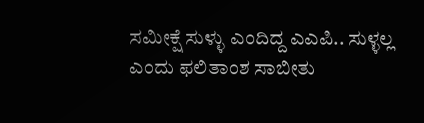ಸಮೀಕ್ಷೆ ಸುಳ್ಳು ಎಂದಿದ್ದ ಎಎಪಿ.. ಸುಳ್ಳಲ್ಲ ಎಂದು ಫಲಿತಾಂಶ ಸಾಬೀತು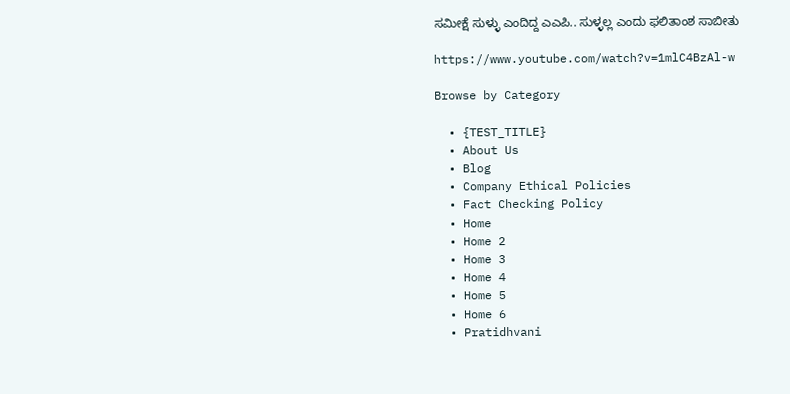ಸಮೀಕ್ಷೆ ಸುಳ್ಳು ಎಂದಿದ್ದ ಎಎಪಿ.. ಸುಳ್ಳಲ್ಲ ಎಂದು ಫಲಿತಾಂಶ ಸಾಬೀತು

https://www.youtube.com/watch?v=1mlC4BzAl-w

Browse by Category

  • {TEST_TITLE}
  • About Us
  • Blog
  • Company Ethical Policies
  • Fact Checking Policy
  • Home
  • Home 2
  • Home 3
  • Home 4
  • Home 5
  • Home 6
  • Pratidhvani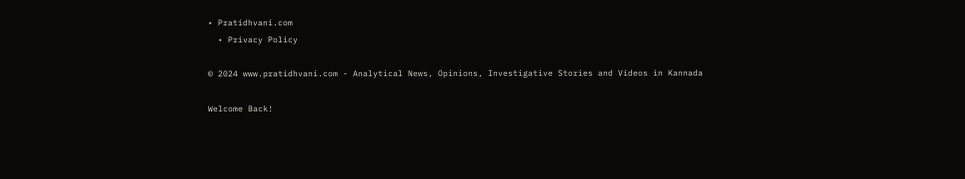• Pratidhvani.com
  • Privacy Policy

© 2024 www.pratidhvani.com - Analytical News, Opinions, Investigative Stories and Videos in Kannada

Welcome Back!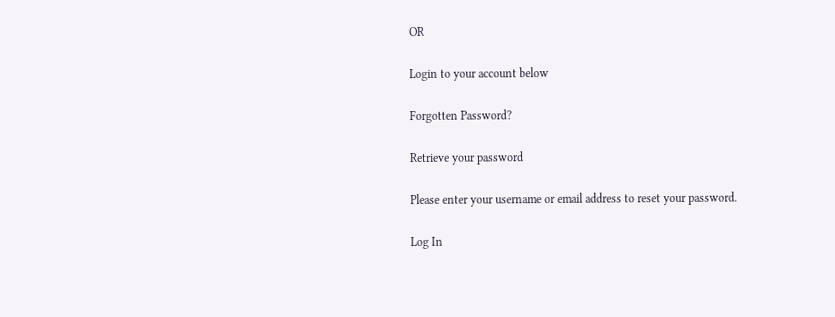OR

Login to your account below

Forgotten Password?

Retrieve your password

Please enter your username or email address to reset your password.

Log In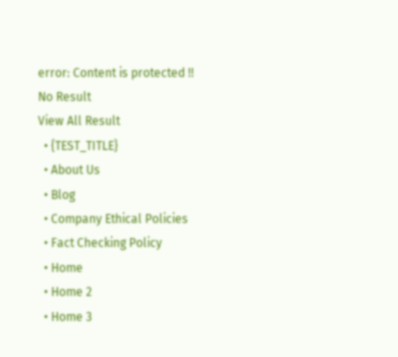error: Content is protected !!
No Result
View All Result
  • {TEST_TITLE}
  • About Us
  • Blog
  • Company Ethical Policies
  • Fact Checking Policy
  • Home
  • Home 2
  • Home 3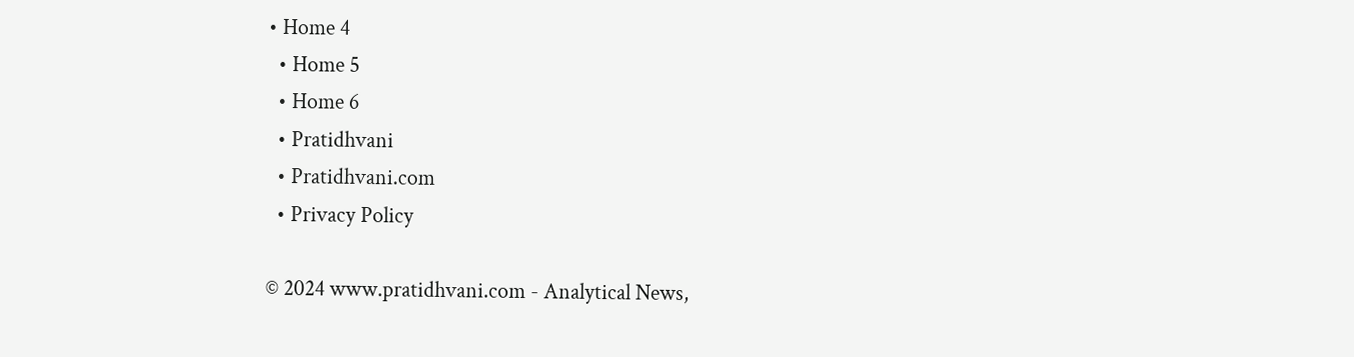• Home 4
  • Home 5
  • Home 6
  • Pratidhvani
  • Pratidhvani.com
  • Privacy Policy

© 2024 www.pratidhvani.com - Analytical News,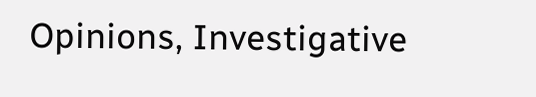Opinions, Investigative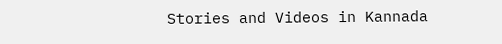Stories and Videos in Kannada